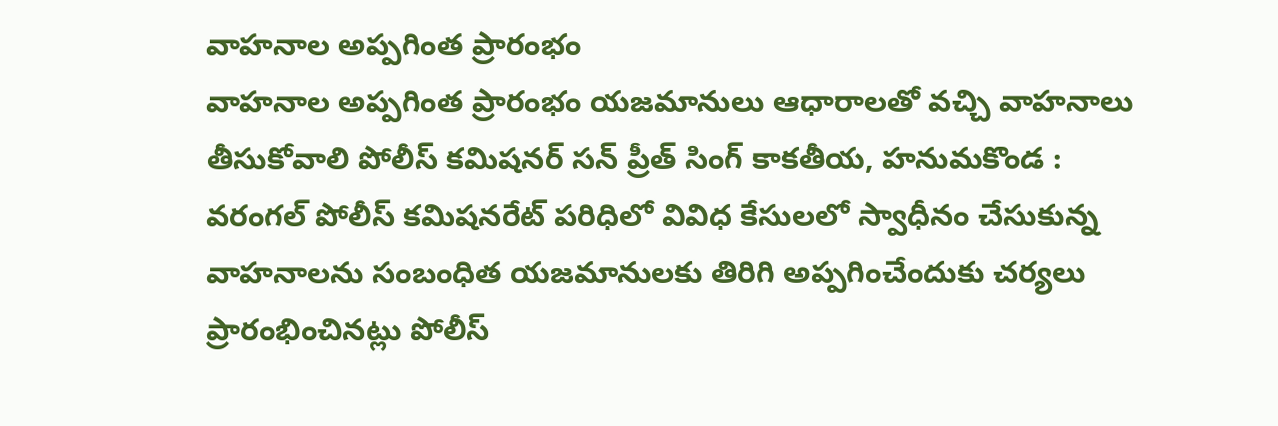వాహనాల అప్పగింత ప్రారంభం
వాహనాల అప్పగింత ప్రారంభం యజమానులు ఆధారాలతో వచ్చి వాహనాలు తీసుకోవాలి పోలీస్ కమిషనర్ సన్ ప్రీత్ సింగ్ కాకతీయ, హనుమకొండ : వరంగల్ పోలీస్ కమిషనరేట్ పరిధిలో వివిధ కేసులలో స్వాధీనం చేసుకున్న వాహనాలను సంబంధిత యజమానులకు తిరిగి అప్పగించేందుకు చర్యలు ప్రారంభించినట్లు పోలీస్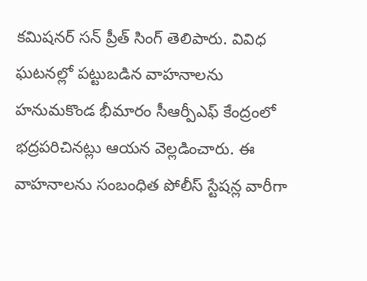కమిషనర్ సన్ ప్రీత్ సింగ్ తెలిపారు. వివిధ ఘటనల్లో పట్టుబడిన వాహనాలను హనుమకొండ భీమారం సీఆర్పీఎఫ్ కేంద్రంలో భద్రపరిచినట్లు ఆయన వెల్లడించారు. ఈ వాహనాలను సంబంధిత పోలీస్ స్టేషన్ల వారీగా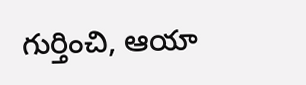గుర్తించి, ఆయా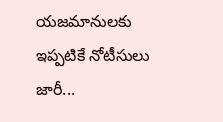యజమానులకు ఇప్పటికే నోటీసులు జారీ...